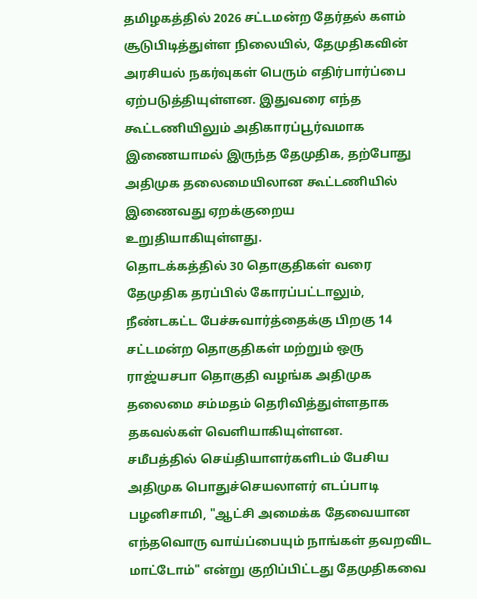தமிழகத்தில் 2026 சட்டமன்ற தேர்தல் களம் சூடுபிடித்துள்ள நிலையில், தேமுதிகவின் அரசியல் நகர்வுகள் பெரும் எதிர்பார்ப்பை ஏற்படுத்தியுள்ளன. இதுவரை எந்த கூட்டணியிலும் அதிகாரப்பூர்வமாக இணையாமல் இருந்த தேமுதிக, தற்போது அதிமுக தலைமையிலான கூட்டணியில் இணைவது ஏறக்குறைய உறுதியாகியுள்ளது.
தொடக்கத்தில் 30 தொகுதிகள் வரை தேமுதிக தரப்பில் கோரப்பட்டாலும், நீண்டகட்ட பேச்சுவார்த்தைக்கு பிறகு 14 சட்டமன்ற தொகுதிகள் மற்றும் ஒரு ராஜ்யசபா தொகுதி வழங்க அதிமுக தலைமை சம்மதம் தெரிவித்துள்ளதாக தகவல்கள் வெளியாகியுள்ளன.
சமீபத்தில் செய்தியாளர்களிடம் பேசிய அதிமுக பொதுச்செயலாளர் எடப்பாடி பழனிசாமி, "ஆட்சி அமைக்க தேவையான எந்தவொரு வாய்ப்பையும் நாங்கள் தவறவிட மாட்டோம்" என்று குறிப்பிட்டது தேமுதிகவை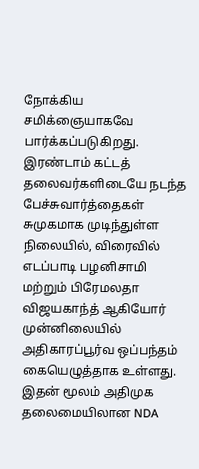நோக்கிய சமிக்ஞையாகவே பார்க்கப்படுகிறது.
இரண்டாம் கட்டத் தலைவர்களிடையே நடந்த பேச்சுவார்த்தைகள் சுமுகமாக முடிந்துள்ள நிலையில், விரைவில் எடப்பாடி பழனிசாமி மற்றும் பிரேமலதா விஜயகாந்த் ஆகியோர் முன்னிலையில் அதிகாரப்பூர்வ ஒப்பந்தம் கையெழுத்தாக உள்ளது. இதன் மூலம் அதிமுக தலைமையிலான NDA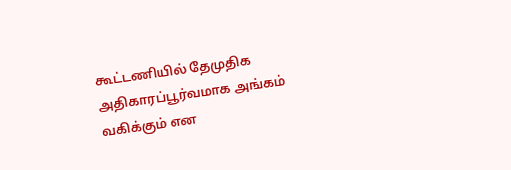கூட்டணியில் தேமுதிக அதிகாரப்பூர்வமாக அங்கம் வகிக்கும் என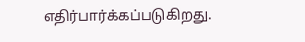எதிர்பார்க்கப்படுகிறது.